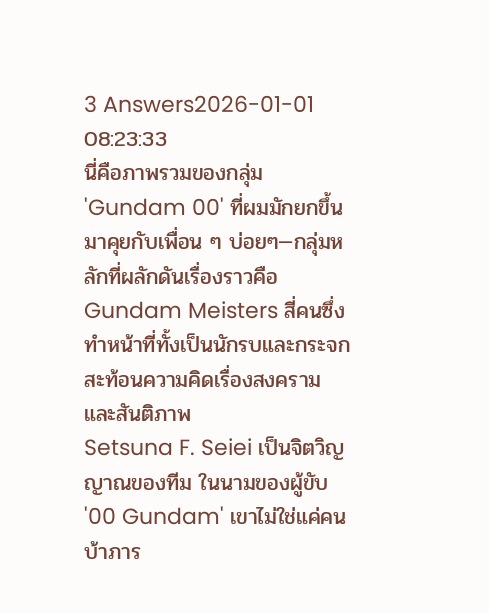3 Answers2026-01-01 08:23:33
นี่คือภาพรวมของกลุ่ม 'Gundam 00' ที่ผมมักยกขึ้นมาคุยกับเพื่อน ๆ บ่อยๆ—กลุ่มหลักที่ผลักดันเรื่องราวคือ Gundam Meisters สี่คนซึ่งทำหน้าที่ทั้งเป็นนักรบและกระจกสะท้อนความคิดเรื่องสงครามและสันติภาพ
Setsuna F. Seiei เป็นจิตวิญญาณของทีม ในนามของผู้ขับ '00 Gundam' เขาไม่ใช่แค่คนบ้าภาร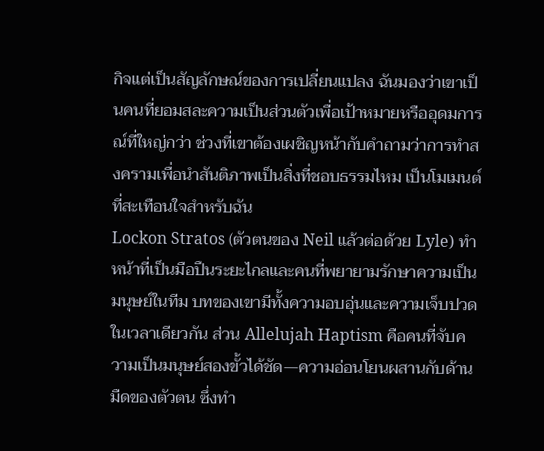กิจแต่เป็นสัญลักษณ์ของการเปลี่ยนแปลง ฉันมองว่าเขาเป็นคนที่ยอมสละความเป็นส่วนตัวเพื่อเป้าหมายหรืออุดมการณ์ที่ใหญ่กว่า ช่วงที่เขาต้องเผชิญหน้ากับคำถามว่าการทำสงครามเพื่อนำสันติภาพเป็นสิ่งที่ชอบธรรมไหม เป็นโมเมนต์ที่สะเทือนใจสำหรับฉัน
Lockon Stratos (ตัวตนของ Neil แล้วต่อด้วย Lyle) ทำหน้าที่เป็นมือปืนระยะไกลและคนที่พยายามรักษาความเป็นมนุษย์ในทีม บทของเขามีทั้งความอบอุ่นและความเจ็บปวดในเวลาเดียวกัน ส่วน Allelujah Haptism คือคนที่จับความเป็นมนุษย์สองขั้วได้ชัด—ความอ่อนโยนผสานกับด้านมืดของตัวตน ซึ่งทำ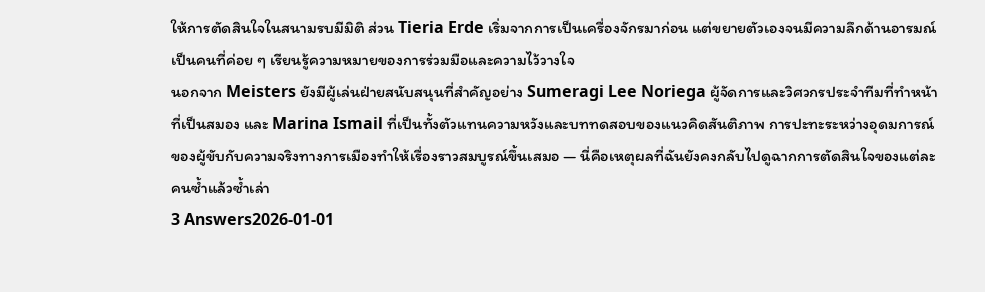ให้การตัดสินใจในสนามรบมีมิติ ส่วน Tieria Erde เริ่มจากการเป็นเครื่องจักรมาก่อน แต่ขยายตัวเองจนมีความลึกด้านอารมณ์ เป็นคนที่ค่อย ๆ เรียนรู้ความหมายของการร่วมมือและความไว้วางใจ
นอกจาก Meisters ยังมีผู้เล่นฝ่ายสนับสนุนที่สำคัญอย่าง Sumeragi Lee Noriega ผู้จัดการและวิศวกรประจำทีมที่ทำหน้าที่เป็นสมอง และ Marina Ismail ที่เป็นทั้งตัวแทนความหวังและบททดสอบของแนวคิดสันติภาพ การปะทะระหว่างอุดมการณ์ของผู้ขับกับความจริงทางการเมืองทำให้เรื่องราวสมบูรณ์ขึ้นเสมอ — นี่คือเหตุผลที่ฉันยังคงกลับไปดูฉากการตัดสินใจของแต่ละคนซ้ำแล้วซ้ำเล่า
3 Answers2026-01-01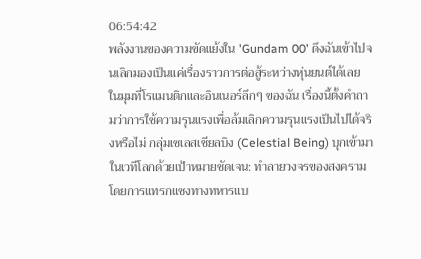06:54:42
พลังงานของความขัดแย้งใน 'Gundam 00' ดึงฉันเข้าไปจนเลิกมองเป็นแค่เรื่องราวการต่อสู้ระหว่างหุ่นยนต์ได้เลย
ในมุมที่โรแมนติกและอินเนอร์ลึกๆ ของฉัน เรื่องนี้ตั้งคำถามว่าการใช้ความรุนแรงเพื่อล้มเลิกความรุนแรงเป็นไปได้จริงหรือไม่ กลุ่มเซเลสเชียลบิง (Celestial Being) บุกเข้ามาในเวทีโลกด้วยเป้าหมายชัดเจน: ทำลายวงจรของสงครามโดยการแทรกแซงทางทหารแบ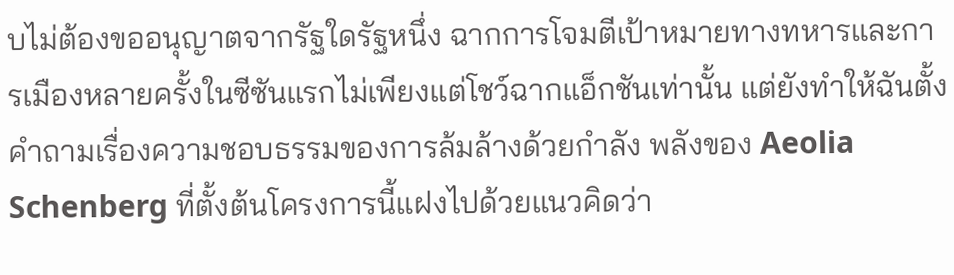บไม่ต้องขออนุญาตจากรัฐใดรัฐหนึ่ง ฉากการโจมตีเป้าหมายทางทหารและการเมืองหลายครั้งในซีซันแรกไม่เพียงแต่โชว์ฉากแอ็กชันเท่านั้น แต่ยังทำให้ฉันตั้งคำถามเรื่องความชอบธรรมของการล้มล้างด้วยกำลัง พลังของ Aeolia Schenberg ที่ตั้งต้นโครงการนี้แฝงไปด้วยแนวคิดว่า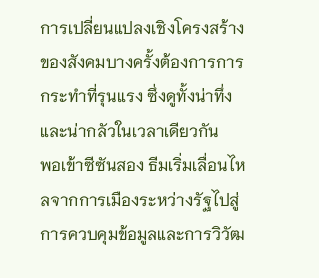การเปลี่ยนแปลงเชิงโครงสร้างของสังคมบางครั้งต้องการการกระทำที่รุนแรง ซึ่งดูทั้งน่าทึ่งและน่ากลัวในเวลาเดียวกัน
พอเข้าซีซันสอง ธีมเริ่มเลื่อนไหลจากการเมืองระหว่างรัฐไปสู่การควบคุมข้อมูลและการวิวัฒ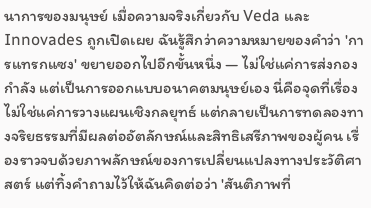นาการของมนุษย์ เมื่อความจริงเกี่ยวกับ Veda และ Innovades ถูกเปิดเผย ฉันรู้สึกว่าความหมายของคำว่า 'การแทรกแซง' ขยายออกไปอีกขั้นหนึ่ง — ไม่ใช่แค่การส่งกองกำลัง แต่เป็นการออกแบบอนาคตมนุษย์เอง นี่คือจุดที่เรื่องไม่ใช่แค่การวางแผนเชิงกลยุทธ์ แต่กลายเป็นการทดลองทางจริยธรรมที่มีผลต่ออัตลักษณ์และสิทธิเสรีภาพของผู้คน เรื่องราวจบด้วยภาพลักษณ์ของการเปลี่ยนแปลงทางประวัติศาสตร์ แต่ทิ้งคำถามไว้ให้ฉันคิดต่อว่า 'สันติภาพที่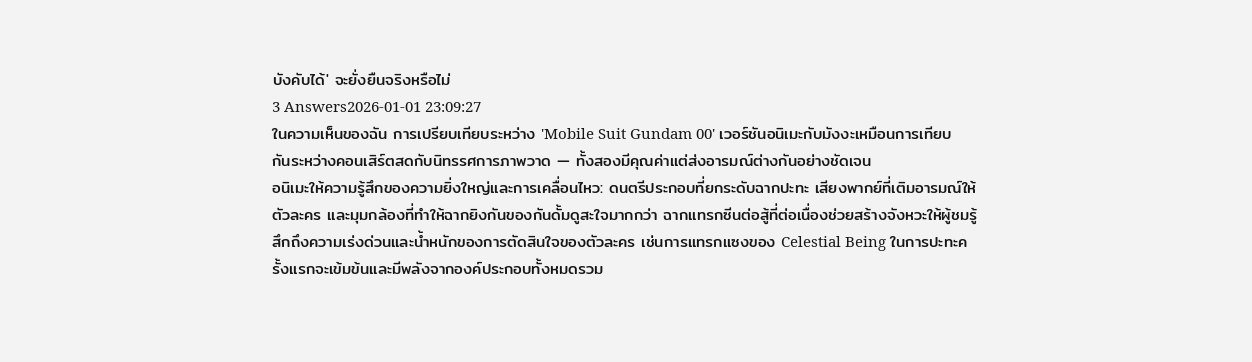บังคับได้' จะยั่งยืนจริงหรือไม่
3 Answers2026-01-01 23:09:27
ในความเห็นของฉัน การเปรียบเทียบระหว่าง 'Mobile Suit Gundam 00' เวอร์ชันอนิเมะกับมังงะเหมือนการเทียบกันระหว่างคอนเสิร์ตสดกับนิทรรศการภาพวาด — ทั้งสองมีคุณค่าแต่ส่งอารมณ์ต่างกันอย่างชัดเจน
อนิเมะให้ความรู้สึกของความยิ่งใหญ่และการเคลื่อนไหว: ดนตรีประกอบที่ยกระดับฉากปะทะ เสียงพากย์ที่เติมอารมณ์ให้ตัวละคร และมุมกล้องที่ทำให้ฉากยิงกันของกันดั้มดูสะใจมากกว่า ฉากแทรกซีนต่อสู้ที่ต่อเนื่องช่วยสร้างจังหวะให้ผู้ชมรู้สึกถึงความเร่งด่วนและน้ำหนักของการตัดสินใจของตัวละคร เช่นการแทรกแซงของ Celestial Being ในการปะทะครั้งแรกจะเข้มข้นและมีพลังจากองค์ประกอบทั้งหมดรวม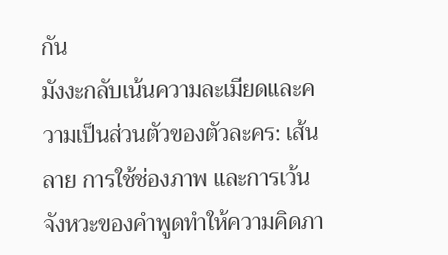กัน
มังงะกลับเน้นความละเมียดและความเป็นส่วนตัวของตัวละคร: เส้นลาย การใช้ช่องภาพ และการเว้นจังหวะของคำพูดทำให้ความคิดภา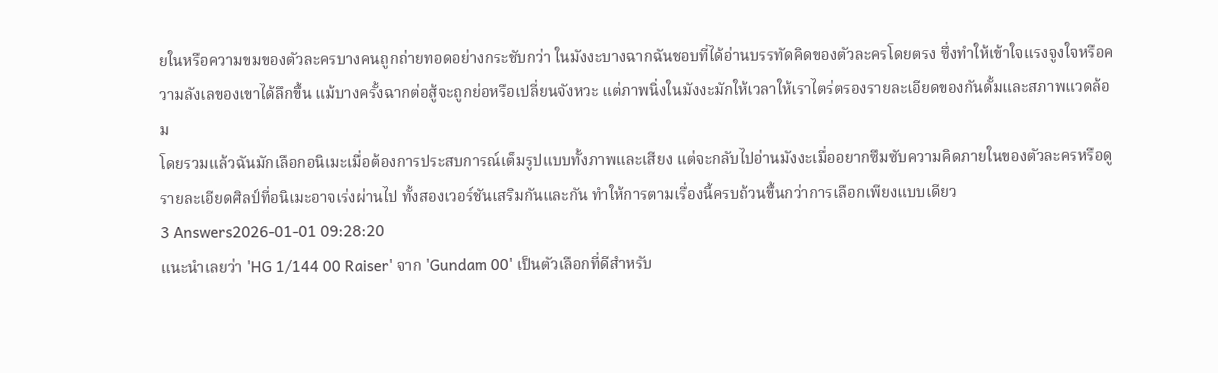ยในหรือความขมของตัวละครบางคนถูกถ่ายทอดอย่างกระชับกว่า ในมังงะบางฉากฉันชอบที่ได้อ่านบรรทัดคิดของตัวละครโดยตรง ซึ่งทำให้เข้าใจแรงจูงใจหรือความลังเลของเขาได้ลึกขึ้น แม้บางครั้งฉากต่อสู้จะถูกย่อหรือเปลี่ยนจังหวะ แต่ภาพนิ่งในมังงะมักให้เวลาให้เราไตร่ตรองรายละเอียดของกันดั้มและสภาพแวดล้อม
โดยรวมแล้วฉันมักเลือกอนิเมะเมื่อต้องการประสบการณ์เต็มรูปแบบทั้งภาพและเสียง แต่จะกลับไปอ่านมังงะเมื่ออยากซึมซับความคิดภายในของตัวละครหรือดูรายละเอียดศิลป์ที่อนิเมะอาจเร่งผ่านไป ทั้งสองเวอร์ชันเสริมกันและกัน ทำให้การตามเรื่องนี้ครบถ้วนขึ้นกว่าการเลือกเพียงแบบเดียว
3 Answers2026-01-01 09:28:20
แนะนำเลยว่า 'HG 1/144 00 Raiser' จาก 'Gundam 00' เป็นตัวเลือกที่ดีสำหรับ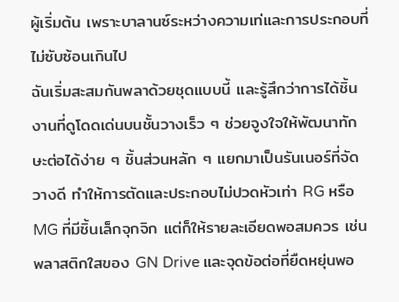ผู้เริ่มต้น เพราะบาลานซ์ระหว่างความเท่และการประกอบที่ไม่ซับซ้อนเกินไป
ฉันเริ่มสะสมกันพลาด้วยชุดแบบนี้ และรู้สึกว่าการได้ชิ้นงานที่ดูโดดเด่นบนชั้นวางเร็ว ๆ ช่วยจูงใจให้พัฒนาทักษะต่อได้ง่าย ๆ ชิ้นส่วนหลัก ๆ แยกมาเป็นรันเนอร์ที่จัดวางดี ทำให้การตัดและประกอบไม่ปวดหัวเท่า RG หรือ MG ที่มีชิ้นเล็กจุกจิก แต่ก็ให้รายละเอียดพอสมควร เช่น พลาสติกใสของ GN Drive และจุดข้อต่อที่ยืดหยุ่นพอ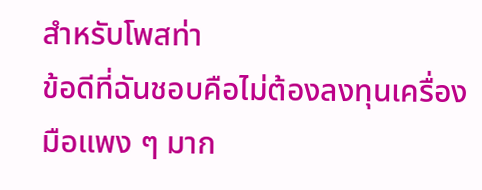สำหรับโพสท่า
ข้อดีที่ฉันชอบคือไม่ต้องลงทุนเครื่องมือแพง ๆ มาก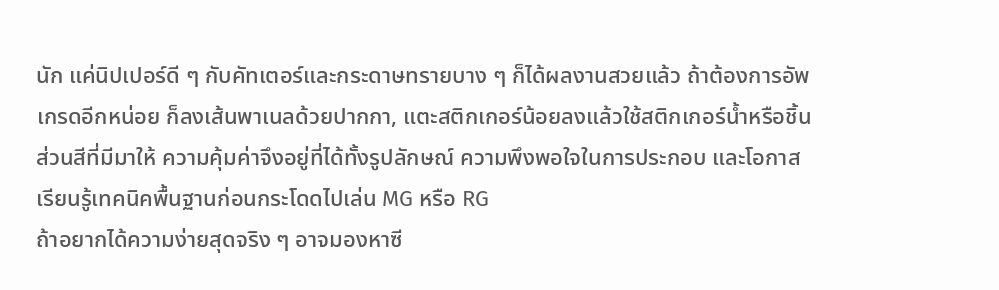นัก แค่นิปเปอร์ดี ๆ กับคัทเตอร์และกระดาษทรายบาง ๆ ก็ได้ผลงานสวยแล้ว ถ้าต้องการอัพเกรดอีกหน่อย ก็ลงเส้นพาเนลด้วยปากกา, แตะสติกเกอร์น้อยลงแล้วใช้สติกเกอร์น้ำหรือชิ้นส่วนสีที่มีมาให้ ความคุ้มค่าจึงอยู่ที่ได้ทั้งรูปลักษณ์ ความพึงพอใจในการประกอบ และโอกาสเรียนรู้เทคนิคพื้นฐานก่อนกระโดดไปเล่น MG หรือ RG
ถ้าอยากได้ความง่ายสุดจริง ๆ อาจมองหาซี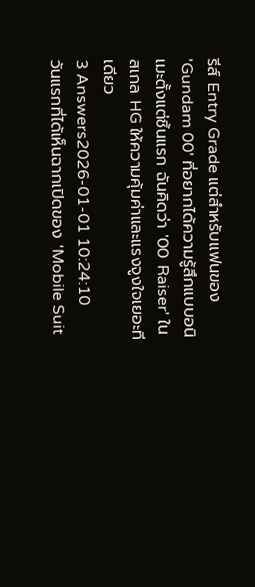รีส์ Entry Grade แต่สำหรับแฟนของ 'Gundam 00' ที่อยากได้ความรู้สึกแบบอนิเมะตั้งแต่ชิ้นแรก ฉันคิดว่า '00 Raiser' ในสเกล HG ให้ความคุ้มค่าและแรงจูงใจเยอะทีเดียว
3 Answers2026-01-01 10:24:10
วันแรกที่ได้เห็นฉากเปิดของ 'Mobile Suit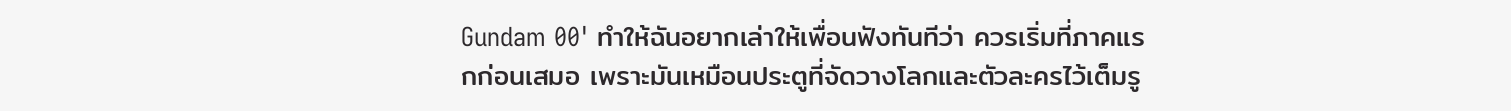Gundam 00' ทำให้ฉันอยากเล่าให้เพื่อนฟังทันทีว่า ควรเริ่มที่ภาคแรกก่อนเสมอ เพราะมันเหมือนประตูที่จัดวางโลกและตัวละครไว้เต็มรู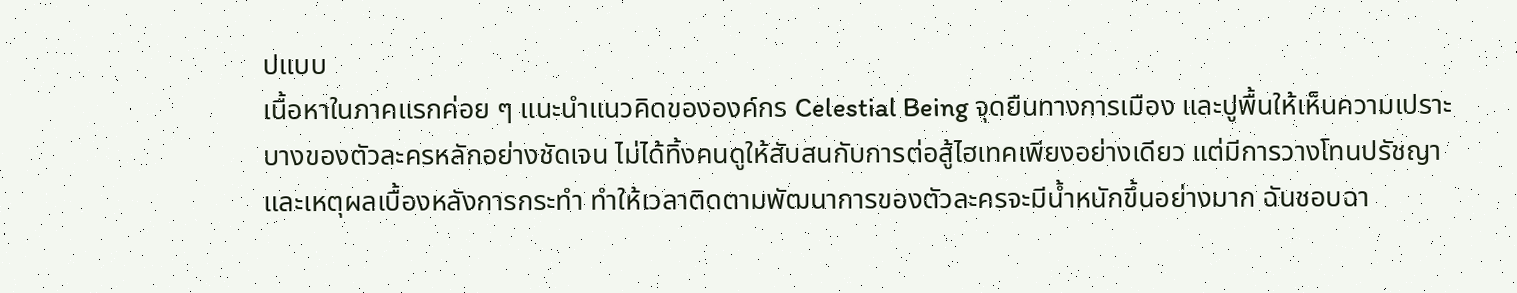ปแบบ
เนื้อหาในภาคแรกค่อย ๆ แนะนำแนวคิดขององค์กร Celestial Being จุดยืนทางการเมือง และปูพื้นให้เห็นความเปราะบางของตัวละครหลักอย่างชัดเจน ไม่ได้ทิ้งคนดูให้สับสนกับการต่อสู้ไฮเทคเพียงอย่างเดียว แต่มีการวางโทนปรัชญาและเหตุผลเบื้องหลังการกระทำ ทำให้เวลาติดตามพัฒนาการของตัวละครจะมีน้ำหนักขึ้นอย่างมาก ฉันชอบฉา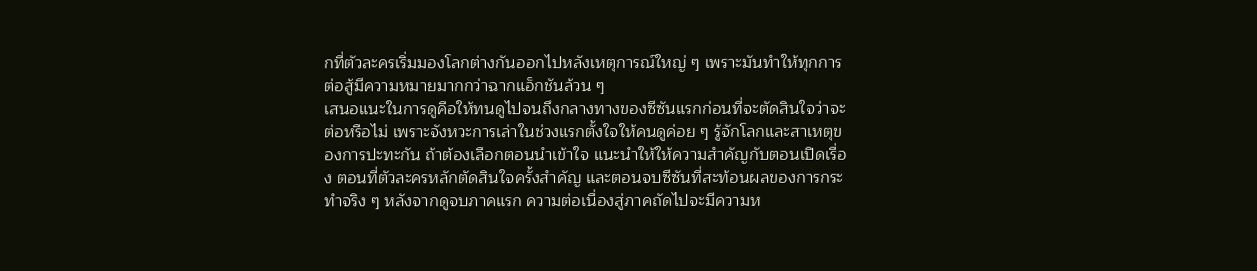กที่ตัวละครเริ่มมองโลกต่างกันออกไปหลังเหตุการณ์ใหญ่ ๆ เพราะมันทำให้ทุกการต่อสู้มีความหมายมากกว่าฉากแอ็กชันล้วน ๆ
เสนอแนะในการดูคือให้ทนดูไปจนถึงกลางทางของซีซันแรกก่อนที่จะตัดสินใจว่าจะต่อหรือไม่ เพราะจังหวะการเล่าในช่วงแรกตั้งใจให้คนดูค่อย ๆ รู้จักโลกและสาเหตุของการปะทะกัน ถ้าต้องเลือกตอนนำเข้าใจ แนะนำให้ให้ความสำคัญกับตอนเปิดเรื่อง ตอนที่ตัวละครหลักตัดสินใจครั้งสำคัญ และตอนจบซีซันที่สะท้อนผลของการกระทำจริง ๆ หลังจากดูจบภาคแรก ความต่อเนื่องสู่ภาคถัดไปจะมีความห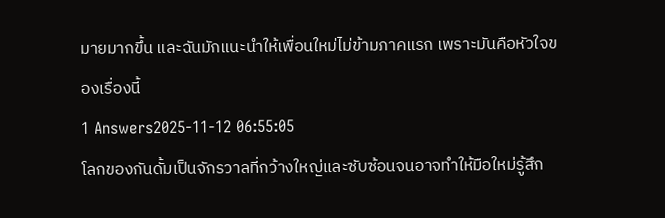มายมากขึ้น และฉันมักแนะนำให้เพื่อนใหม่ไม่ข้ามภาคแรก เพราะมันคือหัวใจของเรื่องนี้
1 Answers2025-11-12 06:55:05
โลกของกันดั้มเป็นจักรวาลที่กว้างใหญ่และซับซ้อนจนอาจทำให้มือใหม่รู้สึก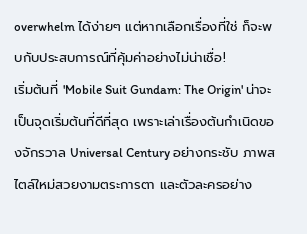overwhelm ได้ง่ายๆ แต่หากเลือกเรื่องที่ใช่ ก็จะพบกับประสบการณ์ที่คุ้มค่าอย่างไม่น่าเชื่อ!
เริ่มต้นที่ 'Mobile Suit Gundam: The Origin' น่าจะเป็นจุดเริ่มต้นที่ดีที่สุด เพราะเล่าเรื่องต้นกำเนิดของจักรวาล Universal Century อย่างกระชับ ภาพสไตล์ใหม่สวยงามตระการตา และตัวละครอย่าง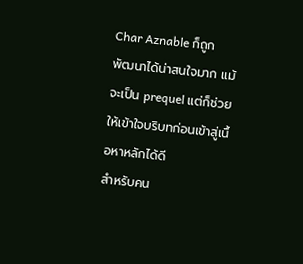Char Aznable ก็ถูกพัฒนาได้น่าสนใจมาก แม้จะเป็น prequel แต่ก็ช่วยให้เข้าใจบริบทก่อนเข้าสู่เนื้อหาหลักได้ดี
สำหรับคน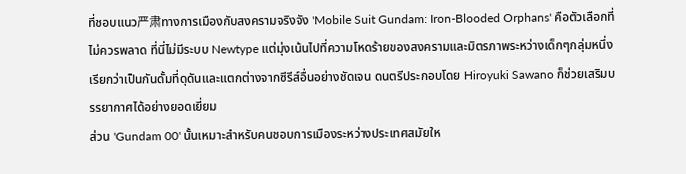ที่ชอบแนว严肃ทางการเมืองกับสงครามจริงจัง 'Mobile Suit Gundam: Iron-Blooded Orphans' คือตัวเลือกที่ไม่ควรพลาด ที่นี่ไม่มีระบบ Newtype แต่มุ่งเน้นไปที่ความโหดร้ายของสงครามและมิตรภาพระหว่างเด็กๆกลุ่มหนึ่ง เรียกว่าเป็นกันดั้มที่ดุดันและแตกต่างจากซีรีส์อื่นอย่างชัดเจน ดนตรีประกอบโดย Hiroyuki Sawano ก็ช่วยเสริมบรรยากาศได้อย่างยอดเยี่ยม
ส่วน 'Gundam 00' นั้นเหมาะสำหรับคนชอบการเมืองระหว่างประเทศสมัยให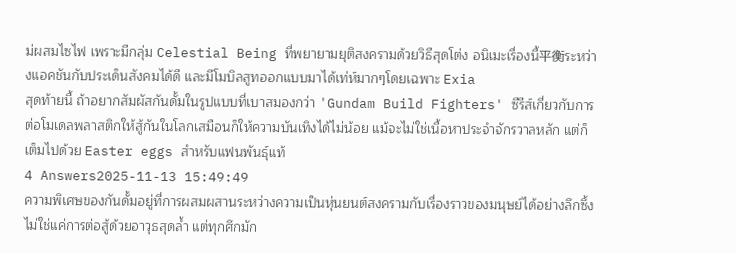ม่ผสมไซไฟ เพราะมีกลุ่ม Celestial Being ที่พยายามยุติสงครามด้วยวิธีสุดโต่ง อนิเมะเรื่องนี้平衡ระหว่างแอคชันกับประเด็นสังคมได้ดี และมีโมบิลสูทออกแบบมาได้เท่ห์มากๆโดยเฉพาะ Exia
สุดท้ายนี้ ถ้าอยากสัมผัสกันดั้มในรูปแบบที่เบาสมองกว่า 'Gundam Build Fighters' ซีรีส์เกี่ยวกับการต่อโมเดลพลาสติกให้สู้กันในโลกเสมือนก็ให้ความบันเทิงได้ไม่น้อย แม้จะไม่ใช่เนื้อหาประจำจักรวาลหลัก แต่ก็เต็มไปด้วย Easter eggs สำหรับแฟนพันธุ์แท้
4 Answers2025-11-13 15:49:49
ความพิเศษของกันดั้มอยู่ที่การผสมผสานระหว่างความเป็นหุ่นยนต์สงครามกับเรื่องราวของมนุษย์ได้อย่างลึกซึ้ง ไม่ใช่แค่การต่อสู้ด้วยอาวุธสุดล้ำ แต่ทุกศึกมัก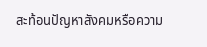สะท้อนปัญหาสังคมหรือความ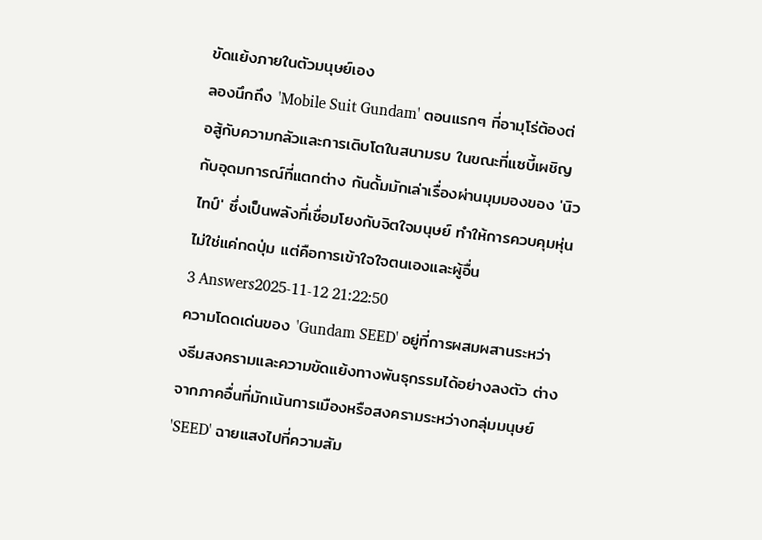ขัดแย้งภายในตัวมนุษย์เอง
ลองนึกถึง 'Mobile Suit Gundam' ตอนแรกๆ ที่อามุโร่ต้องต่อสู้กับความกลัวและการเติบโตในสนามรบ ในขณะที่แซบี้เผชิญกับอุดมการณ์ที่แตกต่าง กันดั้มมักเล่าเรื่องผ่านมุมมองของ 'นิวไทป์' ซึ่งเป็นพลังที่เชื่อมโยงกับจิตใจมนุษย์ ทำให้การควบคุมหุ่นไม่ใช่แค่กดปุ่ม แต่คือการเข้าใจใจตนเองและผู้อื่น
3 Answers2025-11-12 21:22:50
ความโดดเด่นของ 'Gundam SEED' อยู่ที่การผสมผสานระหว่างธีมสงครามและความขัดแย้งทางพันธุกรรมได้อย่างลงตัว ต่างจากภาคอื่นที่มักเน้นการเมืองหรือสงครามระหว่างกลุ่มมนุษย์ 'SEED' ฉายแสงไปที่ความสัม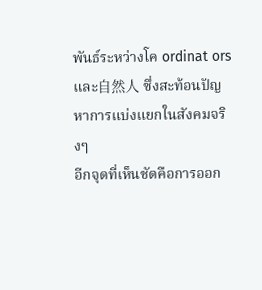พันธ์ระหว่างโค ordinat ors และ自然人 ซึ่งสะท้อนปัญหาการแบ่งแยกในสังคมจริงๆ
อีกจุดที่เห็นชัดคือการออก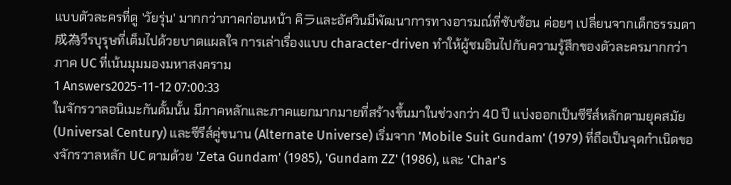แบบตัวละครที่ดู 'วัยรุ่น' มากกว่าภาคก่อนหน้า คิラและอัศวินมีพัฒนาการทางอารมณ์ที่ซับซ้อน ค่อยๆ เปลี่ยนจากเด็กธรรมดา成為วีรบุรุษที่เต็มไปด้วยบาดแผลใจ การเล่าเรื่องแบบ character-driven ทำให้ผู้ชมอินไปกับความรู้สึกของตัวละครมากกว่าภาค UC ที่เน้นมุมมองมหาสงคราม
1 Answers2025-11-12 07:00:33
ในจักรวาลอนิเมะกันดั้มนั้น มีภาคหลักและภาคแยกมากมายที่สร้างขึ้นมาในช่วงกว่า 40 ปี แบ่งออกเป็นซีรีส์หลักตามยุคสมัย (Universal Century) และซีรีส์คู่ขนาน (Alternate Universe) เริ่มจาก 'Mobile Suit Gundam' (1979) ที่ถือเป็นจุดกำเนิดของจักรวาลหลัก UC ตามด้วย 'Zeta Gundam' (1985), 'Gundam ZZ' (1986), และ 'Char's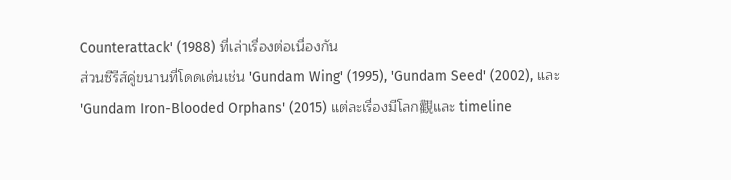Counterattack' (1988) ที่เล่าเรื่องต่อเนื่องกัน
ส่วนซีรีส์คู่ขนานที่โดดเด่นเช่น 'Gundam Wing' (1995), 'Gundam Seed' (2002), และ 'Gundam Iron-Blooded Orphans' (2015) แต่ละเรื่องมีโลก觀และ timeline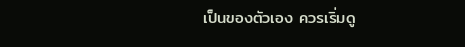เป็นของตัวเอง ควรเริ่มดู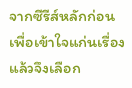จากซีรีส์หลักก่อนเพื่อเข้าใจแก่นเรื่อง แล้วจึงเลือก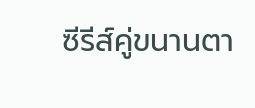ซีรีส์คู่ขนานตา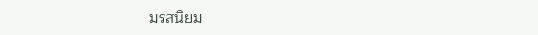มรสนิยม